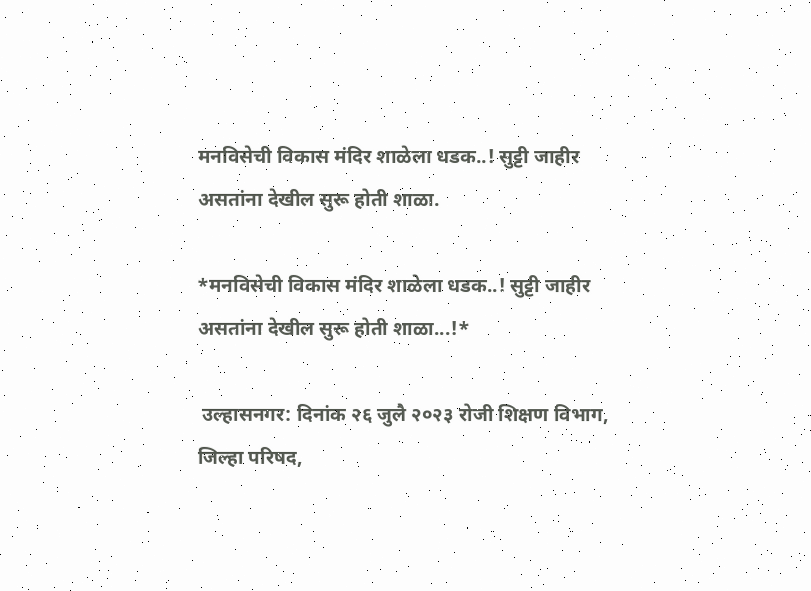मनविसेची विकास मंदिर शाळेला धडक..! सुट्टी जाहीर असतांना देखील सुरू होती शाळा.

*मनविसेची विकास मंदिर शाळेला धडक..! सुट्टी जाहीर असतांना देखील सुरू होती शाळा...!*

 उल्हासनगर: दिनांक २६ जुलै २०२३ रोजी शिक्षण विभाग, जिल्हा परिषद,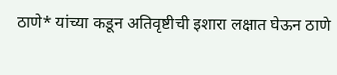ठाणे* यांच्या कडून अतिवृष्टीची इशारा लक्षात घेऊन ठाणे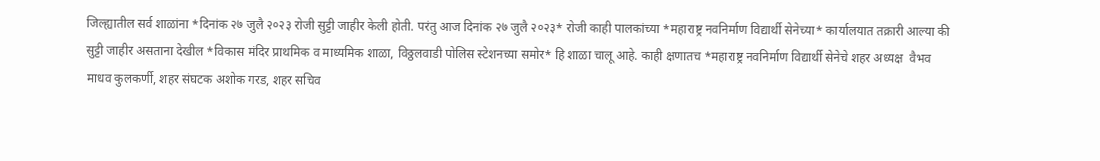जिल्ह्यातील सर्व शाळांना *दिनांक २७ जुलै २०२३ रोजी सुट्टी जाहीर केली होती. परंतु आज दिनांक २७ जुलै २०२३* रोजी काही पालकांच्या *महाराष्ट्र नवनिर्माण विद्यार्थी सेनेच्या* कार्यालयात तक्रारी आल्या की सुट्टी जाहीर असताना देखील *विकास मंदिर प्राथमिक व माध्यमिक शाळा, विठ्ठलवाडी पोलिस स्टेशनच्या समोर* हि शाळा चालू आहे. काही क्षणातच *महाराष्ट्र नवनिर्माण विद्यार्थी सेनेचे शहर अध्यक्ष  वैभव माधव कुलकर्णी, शहर संघटक अशोक गरड, शहर सचिव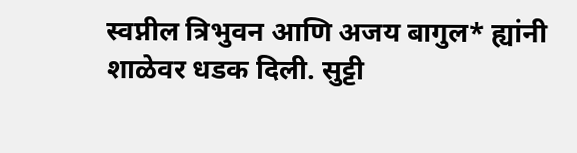स्वप्नील त्रिभुवन आणि अजय बागुल* ह्यांनी शाळेवर धडक दिली. सुट्टी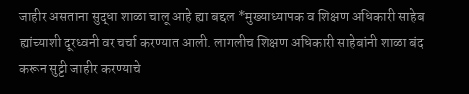जाहीर असताना सुद्धा शाळा चालू आहे ह्या बद्दल *मुख्याध्यापक व शिक्षण अधिकारी साहेब ह्यांच्याशी दूरध्वनी वर चर्चा करण्यात आली. लागलीच शिक्षण अधिकारी साहेबांनी शाळा बंद करून सुट्टी जाहीर करण्याचे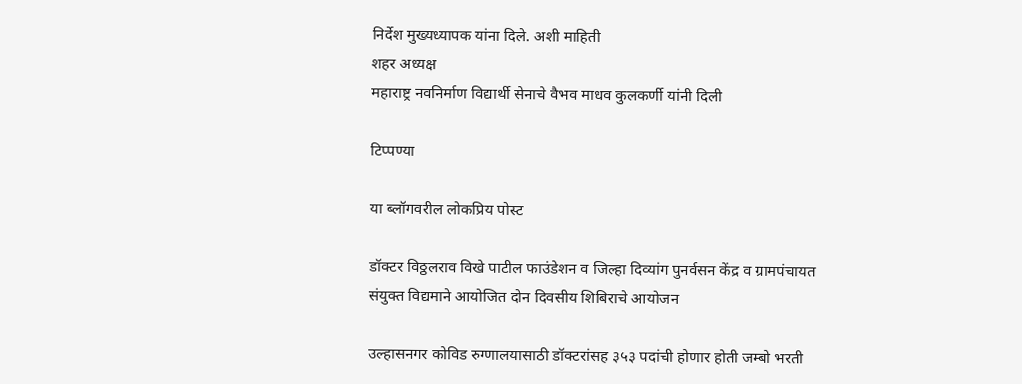निर्देश मुख्यध्यापक यांना दिले. अशी माहिती
शहर अध्यक्ष
महाराष्ट्र नवनिर्माण विद्यार्थी सेनाचे वैभव माधव कुलकर्णी यांनी दिली

टिप्पण्या

या ब्लॉगवरील लोकप्रिय पोस्ट

डॉक्टर विठ्ठलराव विखे पाटील फाउंडेशन व जिल्हा दिव्यांग पुनर्वसन केंद्र व ग्रामपंचायत संयुक्त विद्यमाने आयोजित दोन दिवसीय शिबिराचे आयोजन

उल्हासनगर कोविड रुग्णालयासाठी डॉक्टरांसह ३५३ पदांची होणार होती जम्बो भरती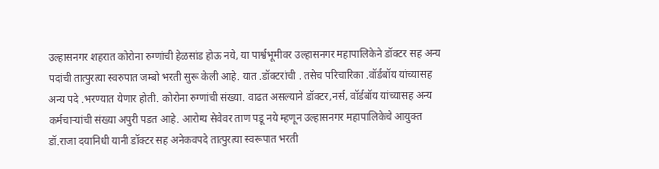उल्हासनगर शहरात कोरोना रुग्णांची हेळसांड होऊ नये, या पार्श्वभूमीवर उल्हासनगर महापालिकेने डॉक्टर सह अन्य पदांची तात्पुरत्या स्वरुपात जम्बो भरती सुरू केली आहे. यात .डॉक्टरांची . तसेच परिचारिका .वॉर्डबॉय यांच्यासह अन्य पदे .भरण्यात येणार होती. कोरोना रुग्णांची संख्या. वाढत असल्याने डॉक्टर,नर्स, वॉर्डबॉय यांच्यासह अन्य कर्मचाऱ्यांची संख्या अपुरी पडत आहे. आरोग्य सेवेवर ताण पडू नये म्हणून उल्हासनगर महापालिकेचे आयुक्त डॉ.राजा दयानिधी यानी डॉक्टर सह अनेकवपदे तात्पुरत्या स्वरूपात भरती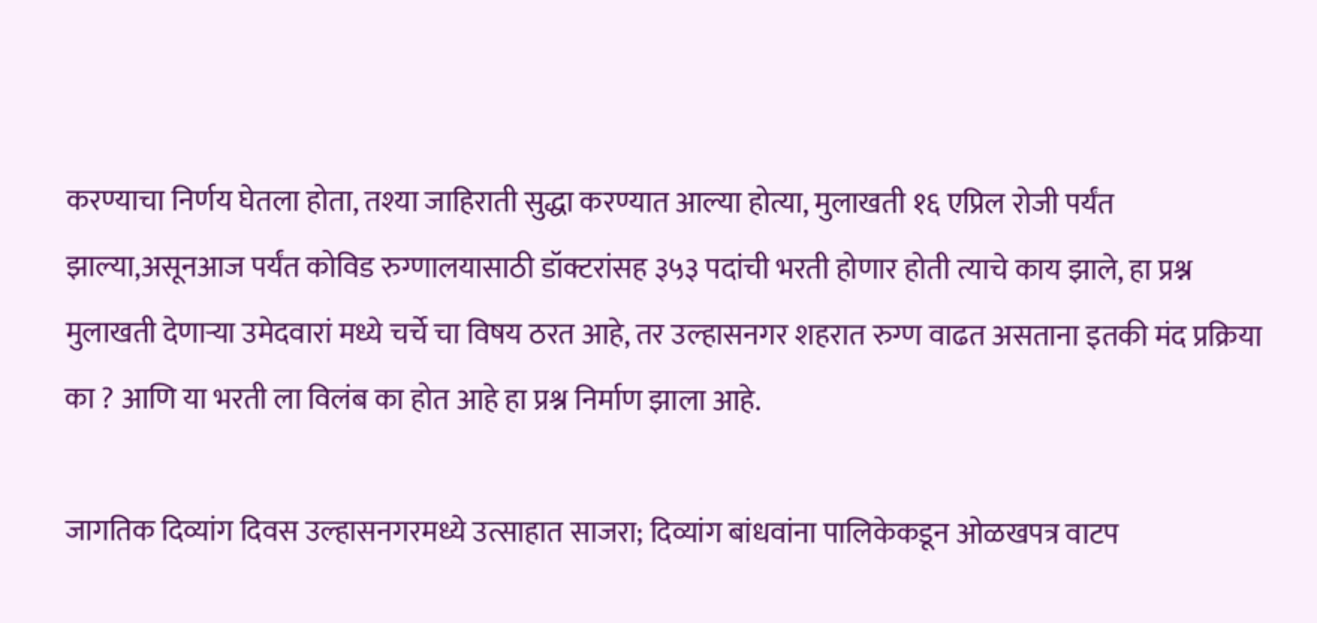करण्याचा निर्णय घेतला होता, तश्या जाहिराती सुद्धा करण्यात आल्या होत्या, मुलाखती १६ एप्रिल रोजी पर्यंत झाल्या,असूनआज पर्यंत कोविड रुग्णालयासाठी डॉक्टरांसह ३५३ पदांची भरती होणार होती त्याचे काय झाले, हा प्रश्न मुलाखती देणाऱ्या उमेदवारां मध्ये चर्चे चा विषय ठरत आहे, तर उल्हासनगर शहरात रुग्ण वाढत असताना इतकी मंद प्रक्रिया का ? आणि या भरती ला विलंब का होत आहे हा प्रश्न निर्माण झाला आहे.

जागतिक दिव्यांग दिवस उल्हासनगरमध्ये उत्साहात साजरा; दिव्यांग बांधवांना पालिकेकडून ओळखपत्र वाटप